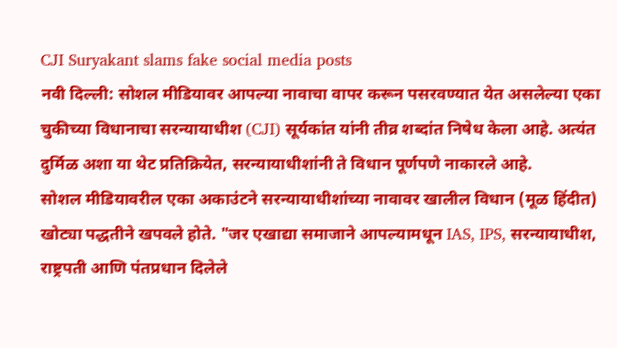CJI Suryakant slams fake social media posts
नवी दिल्ली: सोशल मीडियावर आपल्या नावाचा वापर करून पसरवण्यात येत असलेल्या एका चुकीच्या विधानाचा सरन्यायाधीश (CJI) सूर्यकांत यांनी तीव्र शब्दांत निषेध केला आहे. अत्यंत दुर्मिळ अशा या थेट प्रतिक्रियेत, सरन्यायाधीशांनी ते विधान पूर्णपणे नाकारले आहे.
सोशल मीडियावरील एका अकाउंटने सरन्यायाधीशांच्या नावावर खालील विधान (मूळ हिंदीत) खोट्या पद्धतीने खपवले होते. "जर एखाद्या समाजाने आपल्यामधून IAS, IPS, सरन्यायाधीश, राष्ट्रपती आणि पंतप्रधान दिलेले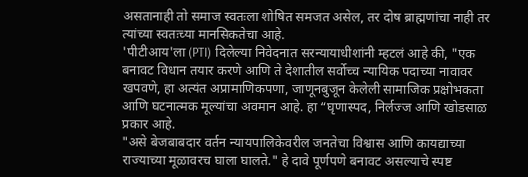असतानाही तो समाज स्वतःला शोषित समजत असेल, तर दोष ब्राह्मणांचा नाही तर त्यांच्या स्वतःच्या मानसिकतेचा आहे.
'पीटीआय'ला (PTI) दिलेल्या निवेदनात सरन्यायाधीशांनी म्हटलं आहे की, "एक बनावट विधान तयार करणे आणि ते देशातील सर्वोच्च न्यायिक पदाच्या नावावर खपवणे, हा अत्यंत अप्रामाणिकपणा, जाणूनबुजून केलेली सामाजिक प्रक्षोभकता आणि घटनात्मक मूल्यांचा अवमान आहे. हा “घृणास्पद, निर्लज्ज आणि खोडसाळ प्रकार आहे.
"असे बेजबाबदार वर्तन न्यायपालिकेवरील जनतेचा विश्वास आणि कायद्याच्या राज्याच्या मूळावरच घाला घालते." हे दावे पूर्णपणे बनावट असल्याचे स्पष्ट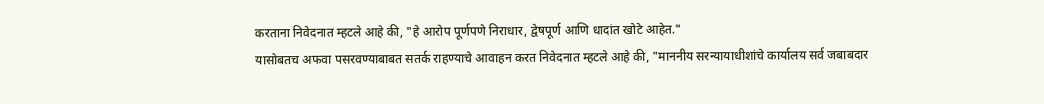करताना निवेदनात म्हटले आहे की, "हे आरोप पूर्णपणे निराधार, द्वेषपूर्ण आणि धादांत खोटे आहेत."
यासोबतच अफवा पसरवण्याबाबत सतर्क राहण्याचे आवाहन करत निवेदनात म्हटले आहे की, "माननीय सरन्यायाधीशांचे कार्यालय सर्व जबाबदार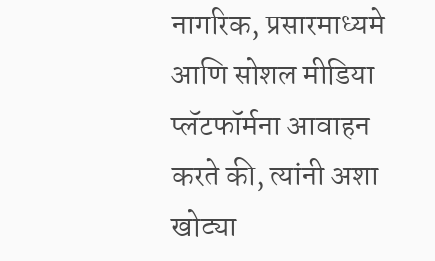नागरिक, प्रसारमाध्यमे आणि सोशल मीडिया प्लॅटफॉर्मना आवाहन करते की, त्यांनी अशा खोट्या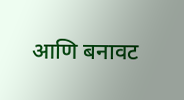आणि बनावट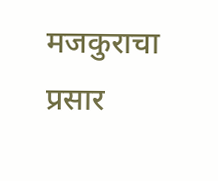मजकुराचा प्रसार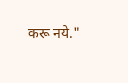करू नये."